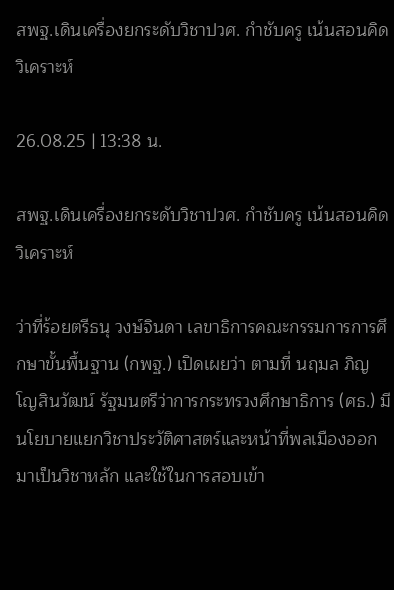สพฐ.เดินเครื่องยกระดับวิชาปวศ. กำชับครู เน้นสอนคิดวิเคราะห์

26.08.25 | 13:38 น.

สพฐ.เดินเครื่องยกระดับวิชาปวศ. กำชับครู เน้นสอนคิดวิเคราะห์

ว่าที่ร้อยตรีธนุ วงษ์จินดา เลขาธิการคณะกรรมการการศึกษาขั้นพื้นฐาน (กพฐ.) เปิดเผยว่า ตามที่ นฤมล ภิญโญสินวัฒน์ รัฐมนตรีว่าการกระทรวงศึกษาธิการ (ศธ.) มีนโยบายแยกวิชาประวัติศาสตร์และหน้าที่พลเมืองออกมาเป็นวิชาหลัก และใช้ในการสอบเข้า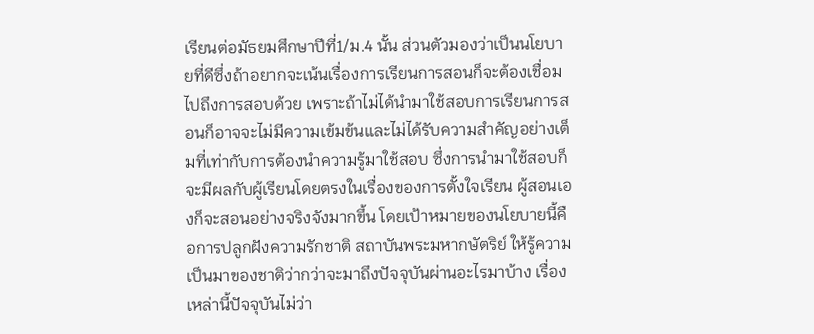เรียนต่อมัธยมศึกษาปีที่1/ม.4 นั้น ส่วนตัวมองว่าเป็นนโยบายที่ดีซึ่งถ้าอยากจะเน้นเรื่องการเรียนการสอนก็จะต้องเชื่อมไปถึงการสอบด้วย เพราะถ้าไม่ได้นำมาใช้สอบการเรียนการสอนก็อาจจะไม่มีความเข้มข้นและไม่ได้รับความสำคัญอย่างเต็มที่เท่ากับการต้องนำความรู้มาใช้สอบ ซึ่งการนำมาใช้สอบก็จะมีผลกับผู้เรียนโดยตรงในเรื่องของการตั้งใจเรียน ผู้สอนเองก็จะสอนอย่างจริงจังมากขึ้น โดยเป้าหมายของนโยบายนี้คือการปลูกฝังความรักชาติ สถาบันพระมหากษัตริย์ ให้รู้ความเป็นมาของชาติว่ากว่าจะมาถึงปัจจุบันผ่านอะไรมาบ้าง เรื่องเหล่านี้ปัจจุบันไม่ว่า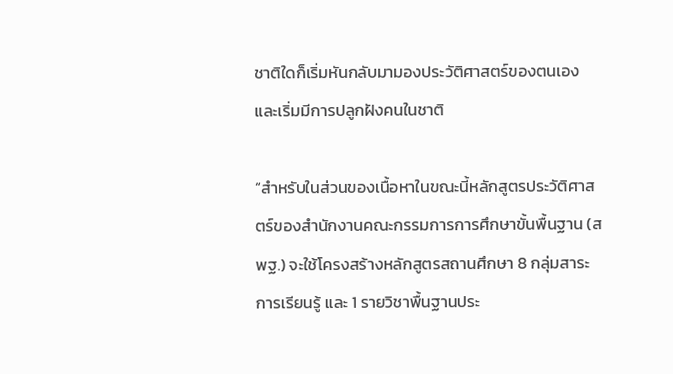ชาติใดก็เริ่มหันกลับมามองประวัติศาสตร์ของตนเอง และเริ่มมีการปลูกฝังคนในชาติ

“สำหรับในส่วนของเนื้อหาในขณะนี้หลักสูตรประวัติศาสตร์ของสำนักงานคณะกรรมการการศึกษาขั้นพื้นฐาน (สพฐ.) จะใช้โครงสร้างหลักสูตรสถานศึกษา 8 กลุ่มสาระการเรียนรู้ และ 1 รายวิชาพื้นฐานประ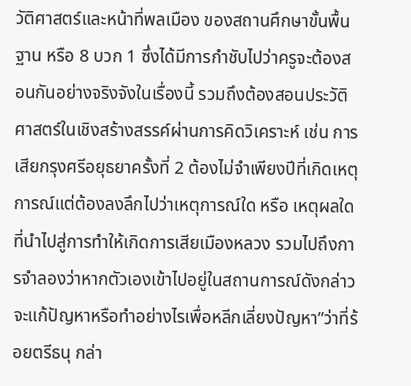วัติศาสตร์และหน้าที่พลเมือง ของสถานศึกษาขั้นพื้นฐาน หรือ 8 บวก 1 ซึ่งได้มีการกำชับไปว่าครูจะต้องสอนกันอย่างจริงจังในเรื่องนี้ รวมถึงต้องสอนประวัติศาสตร์ในเชิงสร้างสรรค์ผ่านการคิดวิเคราะห์ เช่น การเสียกรุงศรีอยุธยาครั้งที่ 2 ต้องไม่จำเพียงปีที่เกิดเหตุการณ์แต่ต้องลงลึกไปว่าเหตุการณ์ใด หรือ เหตุผลใด ที่นำไปสู่การทำให้เกิดการเสียเมืองหลวง รวมไปถึงการจำลองว่าหากตัวเองเข้าไปอยู่ในสถานการณ์ดังกล่าวจะแก้ปัญหาหรือทำอย่างไรเพื่อหลีกเลี่ยงปัญหา”ว่าที่ร้อยตรีธนุ กล่า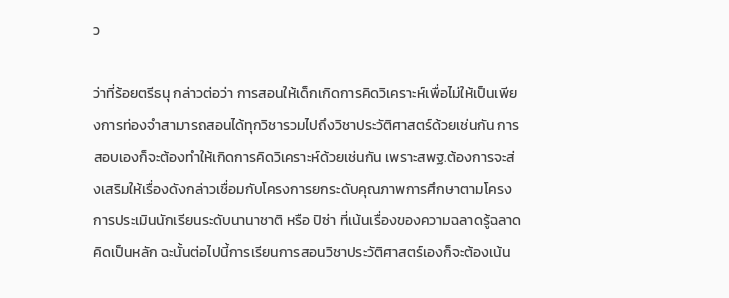ว

ว่าที่ร้อยตรีธนุ กล่าวต่อว่า การสอนให้เด็กเกิดการคิดวิเคราะห์เพื่อไม่ให้เป็นเพียงการท่องจำสามารถสอนได้ทุกวิชารวมไปถึงวิชาประวัติศาสตร์ด้วยเช่นกัน การสอบเองก็จะต้องทำให้เกิดการคิดวิเคราะห์ด้วยเช่นกัน เพราะสพฐ.ต้องการจะส่งเสริมให้เรื่องดังกล่าวเชื่อมกับโครงการยกระดับคุณภาพการศึกษาตามโครงการประเมินนักเรียนระดับนานาชาติ หรือ ปิซ่า ที่เน้นเรื่องของความฉลาดรู้ฉลาดคิดเป็นหลัก ฉะนั้นต่อไปนี้การเรียนการสอนวิชาประวัติศาสตร์เองก็จะต้องเน้น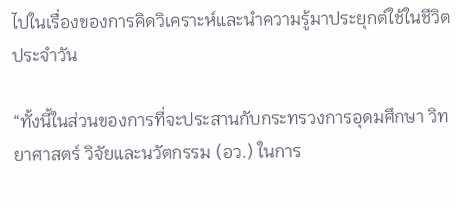ไปในเรื่องของการคิดวิเคราะห์และนำความรู้มาประยุกต์ใช้ในชีวิตประจำวัน

“ทั้งนี้ในส่วนของการที่จะประสานกับกระทรวงการอุดมศึกษา วิทยาศาสตร์ วิจัยและนวัตกรรม (อว.) ในการ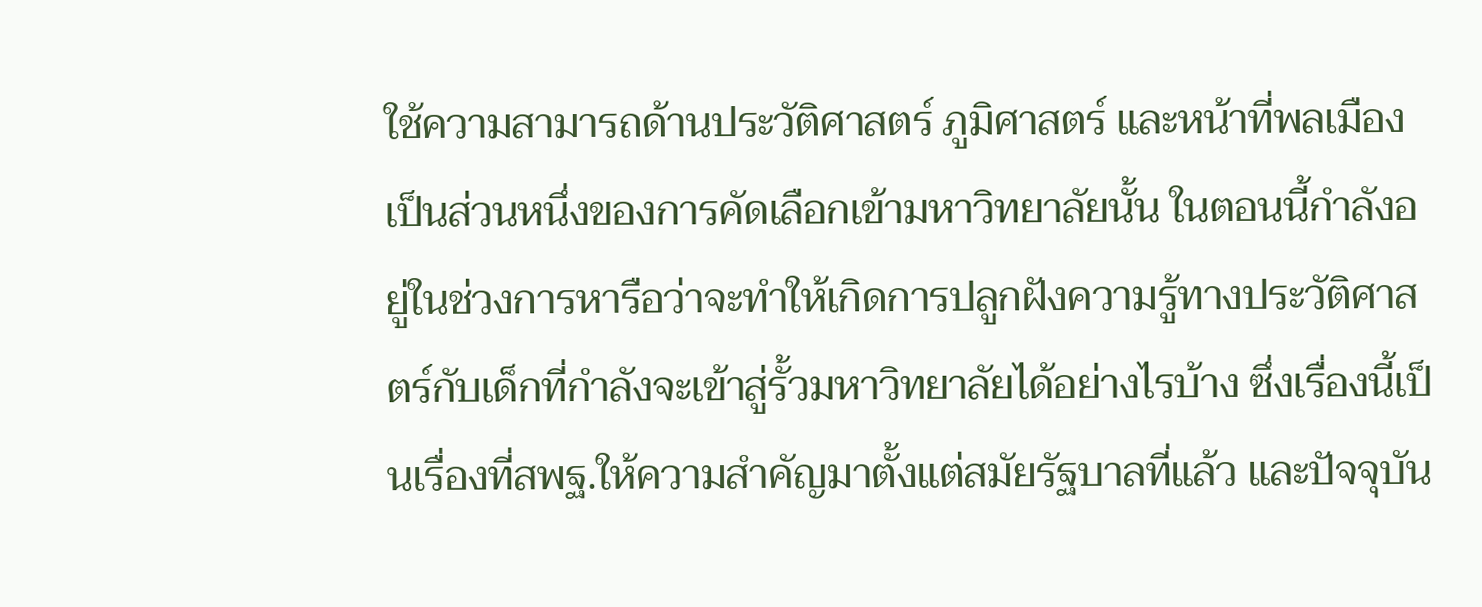ใช้ความสามารถด้านประวัติศาสตร์ ภูมิศาสตร์ และหน้าที่พลเมือง เป็นส่วนหนึ่งของการคัดเลือกเข้ามหาวิทยาลัยนั้น ในตอนนี้กำลังอยู่ในช่วงการหารือว่าจะทำให้เกิดการปลูกฝังความรู้ทางประวัติศาสตร์กับเด็กที่กำลังจะเข้าสู่รั้วมหาวิทยาลัยได้อย่างไรบ้าง ซึ่งเรื่องนี้เป็นเรื่องที่สพฐ.ให้ความสำคัญมาตั้งแต่สมัยรัฐบาลที่แล้ว และปัจจุบัน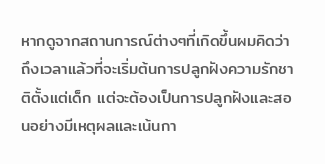หากดูจากสถานการณ์ต่างๆที่เกิดขึ้นผมคิดว่าถึงเวลาแล้วที่จะเริ่มต้นการปลูกฝังความรักชาติตั้งแต่เด็ก แต่จะต้องเป็นการปลูกฝังและสอนอย่างมีเหตุผลและเน้นกา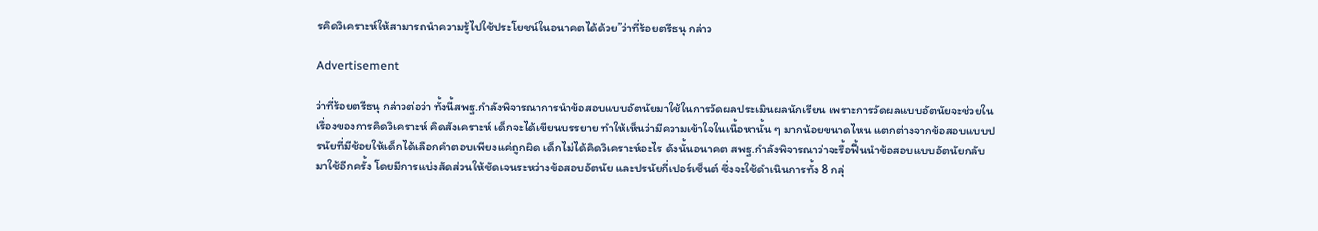รคิดวิเคราะห์ให้สามารถนำความรู้ไปใช้ประโยชน์ในอนาคตได้ด้วย”ว่าที่ร้อยตรีธนุ กล่าว

Advertisement

ว่าที่ร้อยตรีธนุ กล่าวต่อว่า ทั้งนี้สพฐ.กำลังพิจารณาการนำข้อสอบแบบอัตนัยมาใช้ในการวัดผลประเมินผลนักเรียน เพราะการวัดผลแบบอัตนัยจะช่วยในเรื่องของการคิดวิเคราะห์ คิดสังเคราะห์ เด็กจะได้เขียนบรรยาย ทำให้เห็นว่ามีความเข้าใจในเนื้อหานั้น ๆ มากน้อยขนาดไหน แตกต่างจากข้อสอบแบบปรนัยที่มีช้อยให้เด็กได้เลือกคำตอบเพียงแค่ถูกผิด เด็กไม่ได้คิดวิเคราะห์อะไร ดังนั้นอนาคต สพฐ.กำลังพิจารณาว่าจะรื้อฟื้นนำข้อสอบแบบอัตนัยกลับมาใช้อีกครั้ง โดยมีการแบ่งสัดส่วนให้ชัดเจนระหว่างข้อสอบอัตนัย และปรนัยกี่เปอร์เซ็นต์ ซึ่งจะใช้ดำเนินการทั้ง 8 กลุ่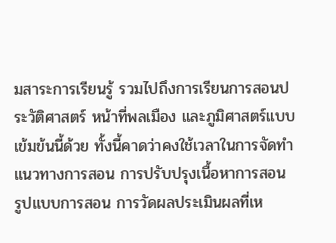มสาระการเรียนรู้ รวมไปถึงการเรียนการสอนประวัติศาสตร์ หน้าที่พลเมือง และภูมิศาสตร์แบบเข้มข้นนี้ด้วย ทั้งนี้คาดว่าคงใช้เวลาในการจัดทำแนวทางการสอน การปรับปรุงเนื้อหาการสอน รูปแบบการสอน การวัดผลประเมินผลที่เห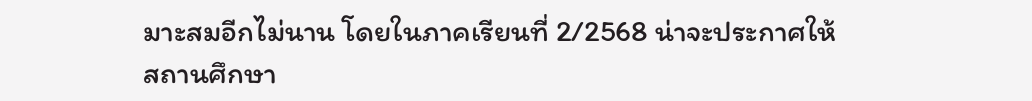มาะสมอีกไม่นาน โดยในภาคเรียนที่ 2/2568 น่าจะประกาศให้สถานศึกษา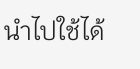นำไปใช้ได้